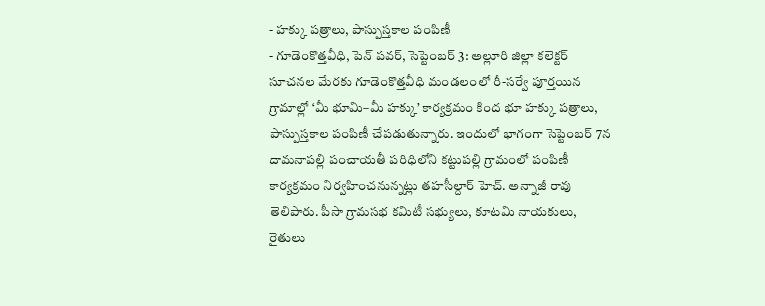- హక్కు పత్రాలు, పాస్పుస్తకాల పంపిణీ
- గూడెంకొత్తవీధి, పెన్ పవర్, సెప్టెంబర్ 3: అల్లూరి జిల్లా కలెక్టర్ సూచనల మేరకు గూడెంకొత్తవీధి మండలంలో రీ-సర్వే పూర్తయిన గ్రామాల్లో ‘మీ భూమి–మీ హక్కు’ కార్యక్రమం కింద భూ హక్కు పత్రాలు, పాస్పుస్తకాల పంపిణీ చేపడుతున్నారు. ఇందులో భాగంగా సెప్టెంబర్ 7న దామనాపల్లి పంచాయతీ పరిధిలోని కట్టుపల్లి గ్రామంలో పంపిణీ కార్యక్రమం నిర్వహించనున్నట్లు తహసీల్దార్ హెచ్. అన్నాజీ రావు తెలిపారు. పీసా గ్రామసభ కమిటీ సభ్యులు, కూటమి నాయకులు, రైతులు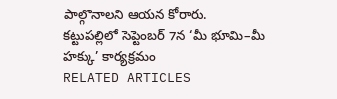పాల్గొనాలని ఆయన కోరారు.
కట్టుపల్లిలో సెప్టెంబర్ 7న ‘మీ భూమి–మీ హక్కు’ కార్యక్రమం
RELATED ARTICLES